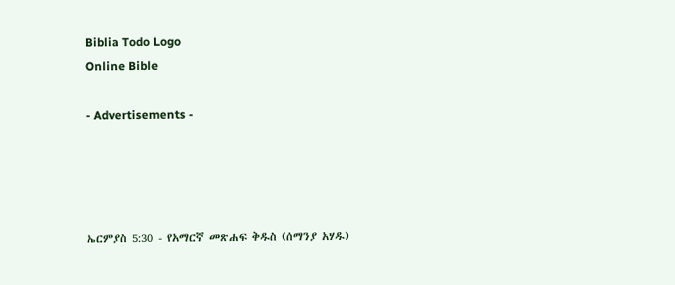Biblia Todo Logo
Online Bible

- Advertisements -




ኤርምያስ 5:30 - የአማርኛ መጽሐፍ ቅዱስ (ሰማንያ አሃዱ)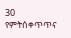30 የምትሰቀጥጥና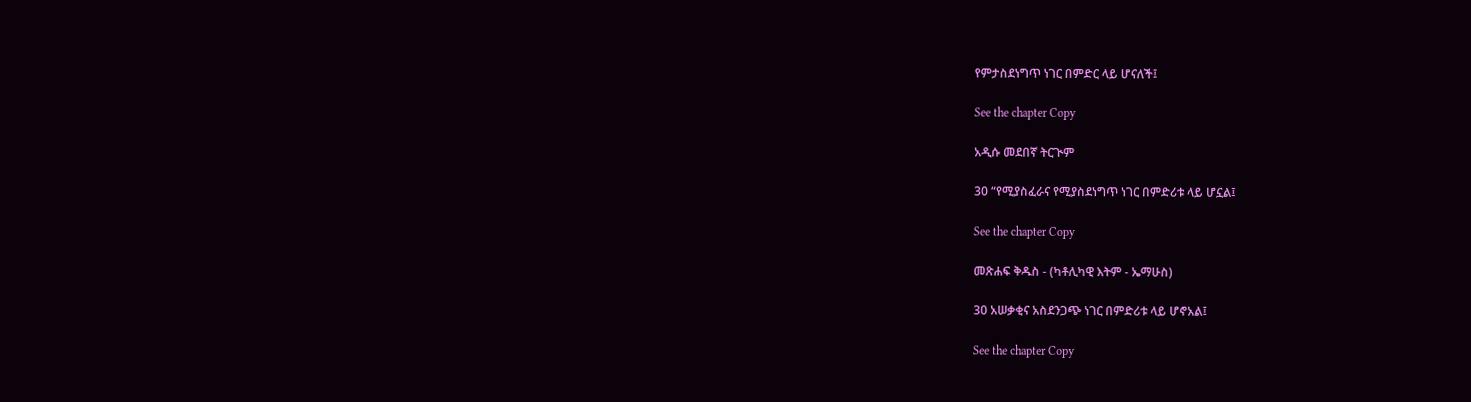የምታስደነግጥ ነገር በምድር ላይ ሆናለች፤

See the chapter Copy

አዲሱ መደበኛ ትርጒም

30 “የሚያስፈራና የሚያስደነግጥ ነገር በምድሪቱ ላይ ሆኗል፤

See the chapter Copy

መጽሐፍ ቅዱስ - (ካቶሊካዊ እትም - ኤማሁስ)

30 አሠቃቂና አስደንጋጭ ነገር በምድሪቱ ላይ ሆኖአል፤

See the chapter Copy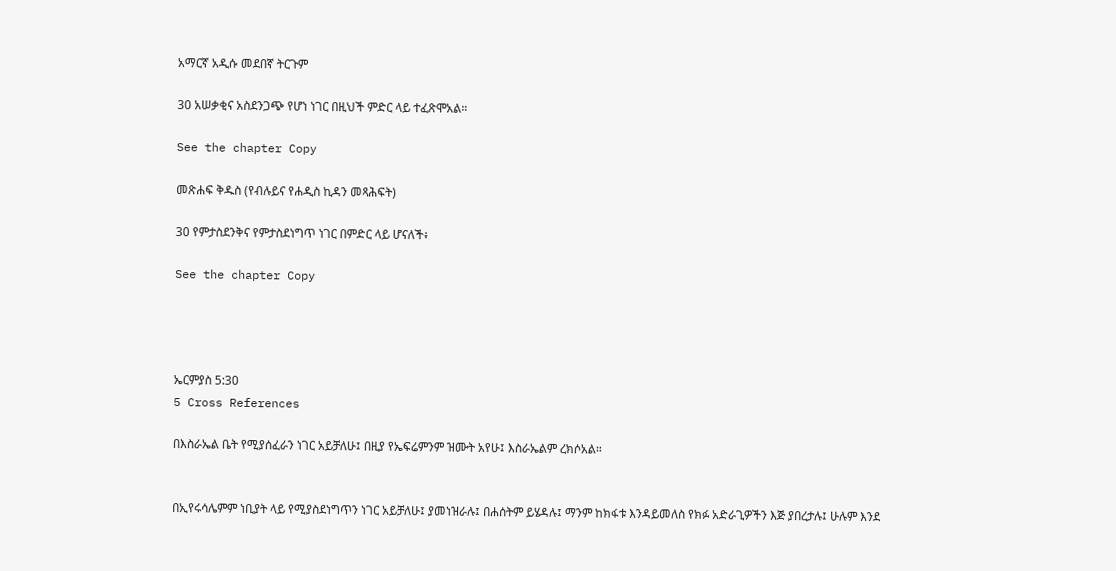አማርኛ አዲሱ መደበኛ ትርጉም

30 አሠቃቂና አስደንጋጭ የሆነ ነገር በዚህች ምድር ላይ ተፈጽሞአል።

See the chapter Copy

መጽሐፍ ቅዱስ (የብሉይና የሐዲስ ኪዳን መጻሕፍት)

30 የምታስደንቅና የምታስደነግጥ ነገር በምድር ላይ ሆናለች፥

See the chapter Copy




ኤርምያስ 5:30
5 Cross References

በእስራኤል ቤት የሚያሰፈራን ነገር አይቻለሁ፤ በዚያ የኤፍሬምንም ዝሙት አየሁ፤ እስራኤልም ረክሶአል።


በኢየሩሳሌምም ነቢያት ላይ የሚያስደነግጥን ነገር አይቻለሁ፤ ያመነዝራሉ፤ በሐሰትም ይሄዳሉ፤ ማንም ከክፋቱ እንዳይመለስ የክፉ አድራጊዎችን እጅ ያበረታሉ፤ ሁሉም እንደ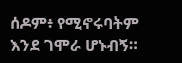ሰዶም፥ የሚኖሩባትም እንደ ገሞራ ሆኑብኝ።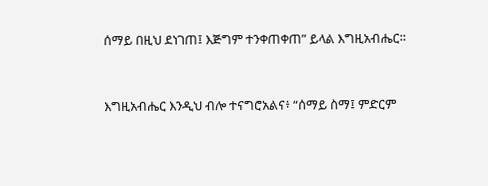ሰማይ በዚህ ደነገጠ፤ እጅግም ተንቀጠቀጠ” ይላል እግዚአብሔር።


እግዚአብሔር እንዲህ ብሎ ተናግሮአልና፥ “ሰማይ ስማ፤ ምድርም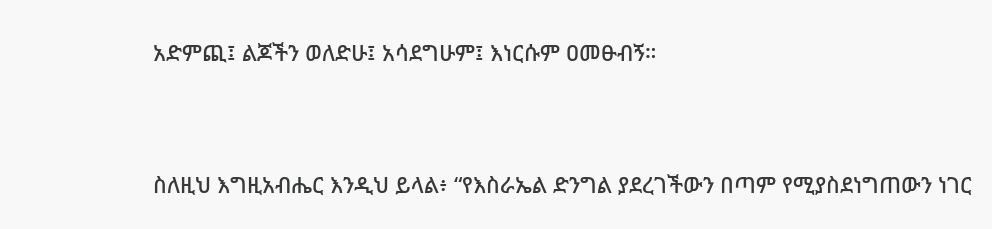አድምጪ፤ ልጆችን ወለድሁ፤ አሳደግሁም፤ እነርሱም ዐመፁብኝ።


ስለዚህ እግዚአብሔር እንዲህ ይላል፥ “የእስራኤል ድንግል ያደረገችውን በጣም የሚያስደነግጠውን ነገር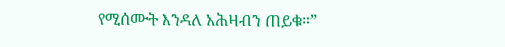የሚሰሙት እንዳለ አሕዛብን ጠይቁ።”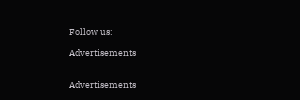Follow us:

Advertisements


Advertisements